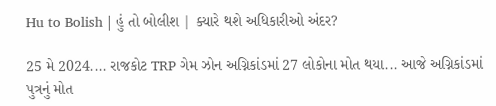Hu to Bolish | હું તો બોલીશ | ક્યારે થશે અધિકારીઓ અંદર?

25 મે 2024.... રાજકોટ TRP ગેમ ઝોન અગ્નિકાંડમાં 27 લોકોના મોત થયા... આજે અગ્નિકાંડમાં પુત્રનું મોત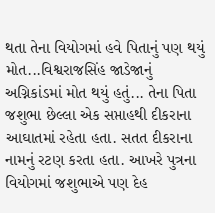થતા તેના વિયોગમાં હવે પિતાનું પણ થયું મોત...વિશ્વરાજસિંહ જાડેજાનું અગ્નિકાંડમાં મોત થયું હતું... તેના પિતા જશુભા છેલ્લા એક સપ્તાહથી દીકરાના આઘાતમાં રહેતા હતા. સતત દીકરાના નામનું રટણ કરતા હતા. આખરે પુત્રના વિયોગમાં જશુભાએ પણ દેહ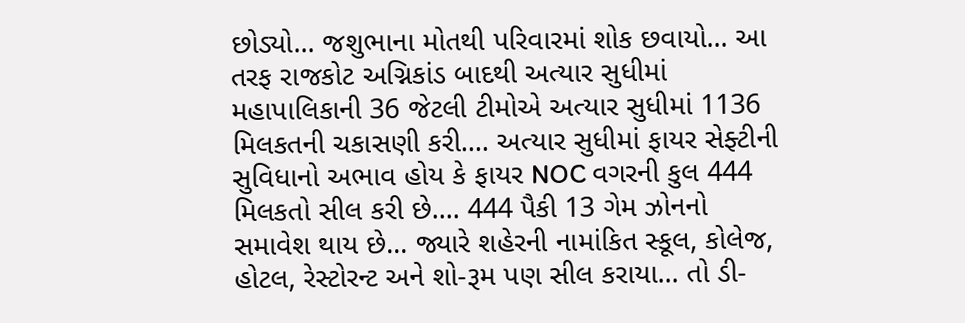છોડ્યો... જશુભાના મોતથી પરિવારમાં શોક છવાયો... આ તરફ રાજકોટ અગ્નિકાંડ બાદથી અત્યાર સુધીમાં મહાપાલિકાની 36 જેટલી ટીમોએ અત્યાર સુધીમાં 1136 મિલકતની ચકાસણી કરી.... અત્યાર સુધીમાં ફાયર સેફ્ટીની સુવિધાનો અભાવ હોય કે ફાયર NOC વગરની કુલ 444 મિલકતો સીલ કરી છે.... 444 પૈકી 13 ગેમ ઝોનનો સમાવેશ થાય છે... જ્યારે શહેરની નામાંકિત સ્કૂલ, કોલેજ, હોટલ, રેસ્ટોરન્ટ અને શો-રૂમ પણ સીલ કરાયા... તો ડી-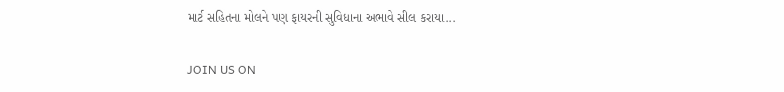માર્ટ સહિતના મોલને પણ ફાયરની સુવિધાના અભાવે સીલ કરાયા...

JOIN US ON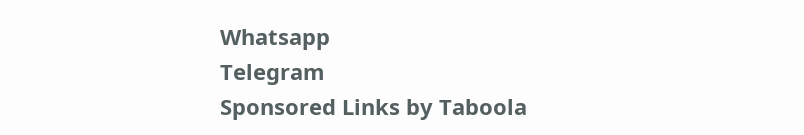Whatsapp
Telegram
Sponsored Links by Taboola